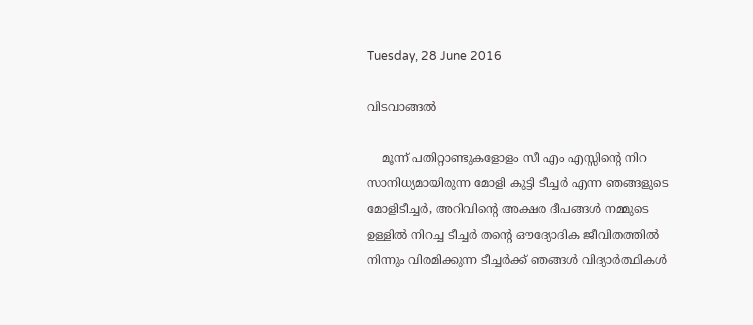Tuesday, 28 June 2016

വിടവാങ്ങൽ

    മൂന്ന് പതിറ്റാണ്ടുകളോളം സീ എം എസ്സിന്റെ നിറ സാനിധ്യമായിരുന്ന മോളി കുട്ടി ടീച്ചർ എന്ന ഞങ്ങളുടെ മോളിടീച്ചർ, അറിവിന്റെ അക്ഷര ദീപങ്ങൾ നമ്മുടെ ഉള്ളിൽ നിറച്ച ടീച്ചർ തന്റെ ഔദ്യോദിക ജീവിതത്തിൽ നിന്നും വിരമിക്കുന്ന ടീച്ചർക്ക് ഞങ്ങൾ വിദ്യാർത്ഥികൾ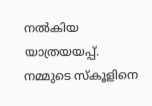നൽകിയ യാത്രയയപ്പ്.  നമ്മുടെ സ്കൂളിനെ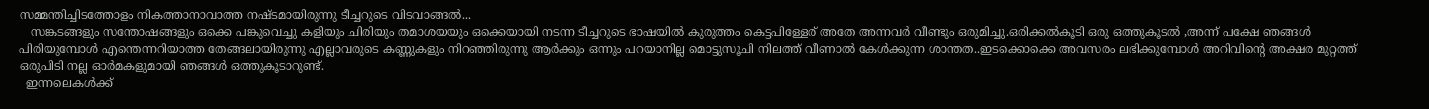സമ്മന്തിച്ചിടത്തോളം നികത്താനാവാത്ത നഷ്ടമായിരുന്നു ടീച്ചറുടെ വിടവാങ്ങൽ...
   സങ്കടങ്ങളും സന്തോഷങ്ങളും ഒക്കെ പങ്കുവെച്ചു കളിയും ചിരിയും തമാശയയും ഒക്കെയായി നടന്ന ടീച്ചറുടെ ഭാഷയിൽ കുരുത്തം കെട്ടപിള്ളേര് അതേ അന്നവർ വീണ്ടും ഒരുമിച്ചു.ഒരിക്കൽകൂടി ഒരു ഒത്തുകൂടൽ ,അന്ന് പക്ഷേ ഞങ്ങൾ പിരിയുമ്പോൾ എന്തെന്നറിയാത്ത തേങ്ങലായിരുന്നു എല്ലാവരുടെ കണ്ണുകളും നിറഞ്ഞിരുന്നു ആർക്കും ഒന്നും പറയാനില്ല മൊട്ടുസൂചി നിലത്ത് വീണാൽ കേൾക്കുന്ന ശാന്തത..ഇടക്കൊക്കെ അവസരം ലഭിക്കുമ്പോൾ അറിവിന്റെ അക്ഷര മുറ്റത്ത്  ഒരുപിടി നല്ല ഓർമകളുമായി ഞങ്ങൾ ഒത്തുകൂടാറുണ്ട്.
  ഇന്നലെകൾക്ക്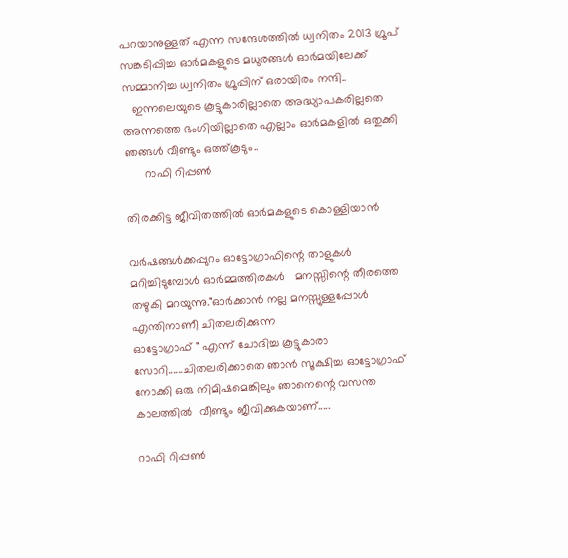പറയാനുള്ളത് എന്ന സന്ദേശത്തിൽ ധ്വനിതം 2013 ഗ്രൂപ് സങ്കടിപ്പിച്ച ഓർമകളുടെ മധുരങ്ങൾ ഓർമയിലേക്ക് സമ്മാനിച്ച ധ്വനിതം ഗ്രൂപ്പിന് ഒരായിരം നന്ദി..
   ഇന്നലെയുടെ കൂട്ടുകാരില്ലാതെ അദ്ധ്യാപകരില്ലതെ അന്നത്തെ ഭംഗിയില്ലാതെ എല്ലാം ഓർമകളിൽ ഒതുക്കി ഞങ്ങൾ വീണ്ടും ഒത്ത്കൂടും..
      റാഫി റിപ്പൺ

തിരക്കിട്ട ജീവിതത്തിൽ ഓർമകളുടെ കൊള്ളിയാൻ

വര്‍ഷങ്ങള്‍ക്കപ്പുറം ഓട്ടോഗ്രാഫിന്റെ താളുകള്‍ മറിച്ചിടുമ്പോള്‍ ഓര്‍മ്മത്തിരകള്‍   മനസ്സിന്റെ തീരത്തെ തഴുകി മറയുന്നു."ഓര്‍ക്കാന്‍ നല്ല മനസ്സുള്ളപ്പോള്‍ എന്തിനാണീ ചിതലരിക്കുന്ന
ഓട്ടോഗ്രാഫ് " എന്ന് ചോദിച്ച കൂട്ടുകാരാ സോറി......ചിതലരിക്കാതെ ഞാന്‍ സൂക്ഷിച്ച ഓട്ടോഗ്രാഫ് നോക്കി ഒരു നിമിഷമെങ്കിലും ഞാനെന്റെ വസന്ത കാലത്തില്‍  വീണ്ടും ജീവിക്കുകയാണ്.....

റാഫി റിപ്പൺ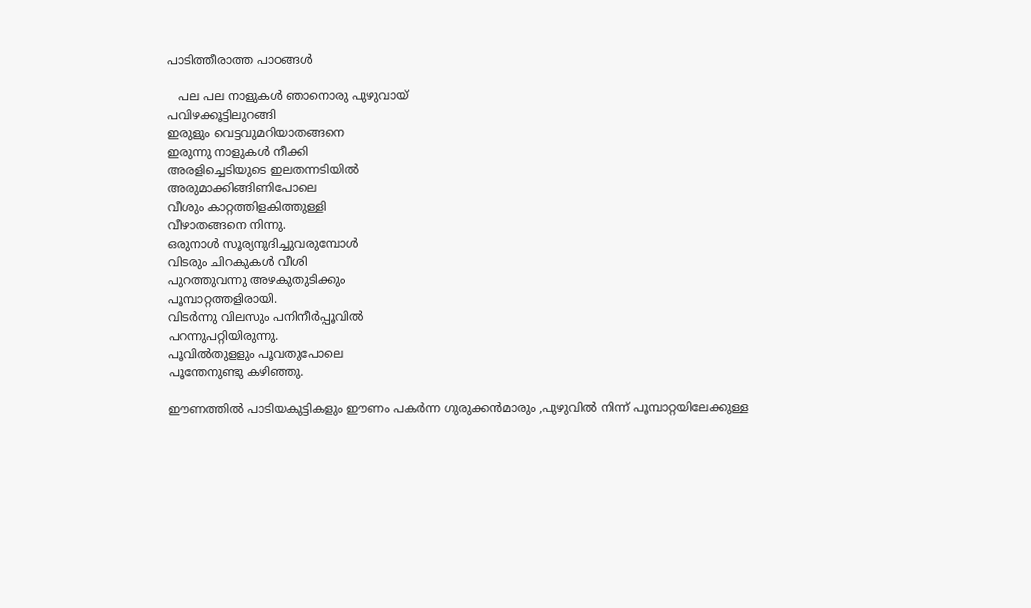പാടിത്തീരാത്ത പാഠങ്ങൾ

   പല പല നാളുകള്‍ ഞാനൊരു പുഴുവായ്
പവിഴക്കൂട്ടിലുറങ്ങി
ഇരുളും വെട്ടവുമറിയാതങ്ങനെ
ഇരുന്നു നാളുകള്‍ നീക്കി
അരളിച്ചെടിയുടെ ഇലതന്നടിയില്‍
അരുമാക്കിങ്ങിണിപോലെ
വീശും കാറ്റത്തിളകിത്തുള്ളി
വീഴാതങ്ങനെ നിന്നു.
ഒരുനാള്‍ സൂര്യനുദിച്ചുവരുമ്പോള്‍
വിടരും ചിറകുകള്‍ വീശി
പുറത്തുവന്നു അഴകുതുടിക്കും
പൂമ്പാറ്റത്തളിരായി.
വിടര്‍ന്നു വിലസും പനിനീര്‍പ്പൂവില്‍
പറന്നുപറ്റിയിരുന്നു.
പൂവില്‍തുളളും പൂവതുപോലെ
പൂന്തേനുണ്ടു കഴിഞ്ഞു.

ഈണത്തിൽ പാടിയകുട്ടികളും ഈണം പകർന്ന ഗുരുക്കൻമാരും ,പുഴുവില്‍ നിന്ന് പൂമ്പാറ്റയിലേക്കുള്ള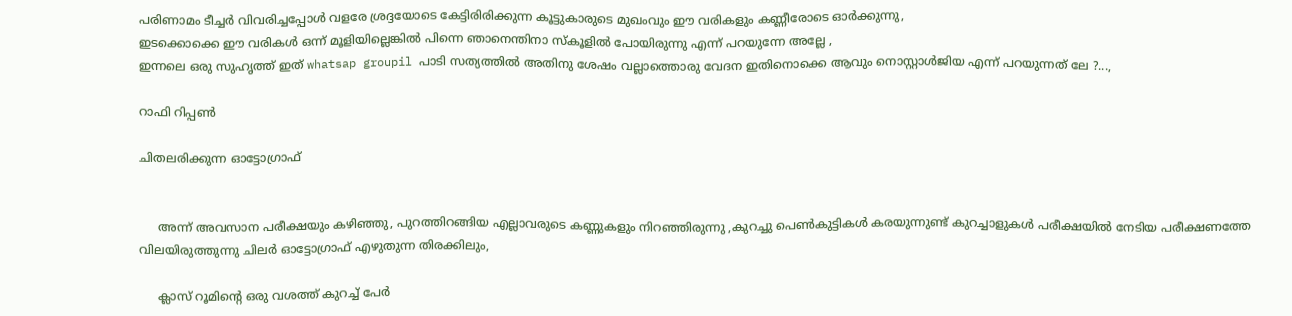പരിണാമം ടീച്ചർ വിവരിച്ചപ്പോൾ വളരേ ശ്രദ്ദയോടെ കേട്ടിരിരിക്കുന്ന കൂട്ടുകാരുടെ മുഖംവും ഈ വരികളും കണ്ണീരോടെ ഓർക്കുന്നു,
ഇടക്കൊക്കെ ഈ വരികൾ ഒന്ന് മൂളിയില്ലെങ്കിൽ പിന്നെ ഞാനെന്തിനാ സ്കൂളിൽ പോയിരുന്നു എന്ന് പറയുന്നേ അല്ലേ ,
ഇന്നലെ ഒരു സുഹൃത്ത് ഇത് whatsap groupil പാടി സത്യത്തിൽ അതിനു ശേഷം വല്ലാത്തൊരു വേദന ഇതിനൊക്കെ ആവും നൊസ്റ്റാൾജിയ എന്ന് പറയുന്നത് ലേ ?...,

റാഫി റിപ്പൺ

ചിതലരിക്കുന്ന ഓട്ടോഗ്രാഫ്


     അന്ന് അവസാന പരീക്ഷയും കഴിഞ്ഞു, പുറത്തിറങ്ങിയ എല്ലാവരുടെ കണ്ണുകളും നിറഞ്ഞിരുന്നു ,കുറച്ചു പെൺകുട്ടികൾ കരയുന്നുണ്ട് കുറച്ചാളുകൾ പരീക്ഷയിൽ നേടിയ പരീക്ഷണത്തേ വിലയിരുത്തുന്നു ചിലർ ഓട്ടോഗ്രാഫ് എഴുതുന്ന തിരക്കിലും,

     ക്ലാസ് റൂമിന്റെ ഒരു വശത്ത് കുറച്ച് പേർ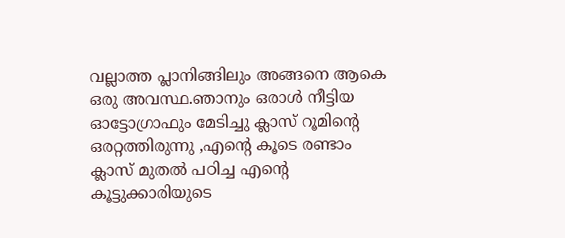വല്ലാത്ത പ്ലാനിങ്ങിലും അങ്ങനെ ആകെ ഒരു അവസ്ഥ.ഞാനും ഒരാൾ നീട്ടിയ ഓട്ടോഗ്രാഫും മേടിച്ചു ക്ലാസ് റൂമിന്റെ ഒരറ്റത്തിരുന്നു ,എന്റെ കൂടെ രണ്ടാം ക്ലാസ് മുതൽ പഠിച്ച എന്റെ കൂട്ടുക്കാരിയുടെ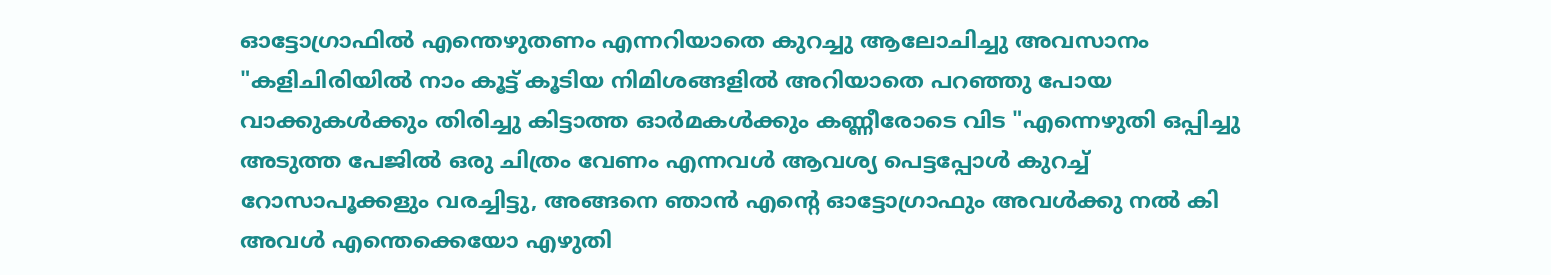ഓട്ടോഗ്രാഫിൽ എന്തെഴുതണം എന്നറിയാതെ കുറച്ചു ആലോചിച്ചു അവസാനം "കളിചിരിയിൽ നാം കൂട്ട് കൂടിയ നിമിശങ്ങളിൽ അറിയാതെ പറഞ്ഞു പോയ വാക്കുകൾക്കും തിരിച്ചു കിട്ടാത്ത ഓർമകൾക്കും കണ്ണീരോടെ വിട "എന്നെഴുതി ഒപ്പിച്ചു അടുത്ത പേജിൽ ഒരു ചിത്രം വേണം എന്നവൾ ആവശ്യ പെട്ടപ്പോൾ കുറച്ച് റോസാപൂക്കളും വരച്ചിട്ടു, അങ്ങനെ ഞാൻ എന്റെ ഓട്ടോഗ്രാഫും അവൾക്കു നൽ കി അവൾ എന്തെക്കെയോ എഴുതി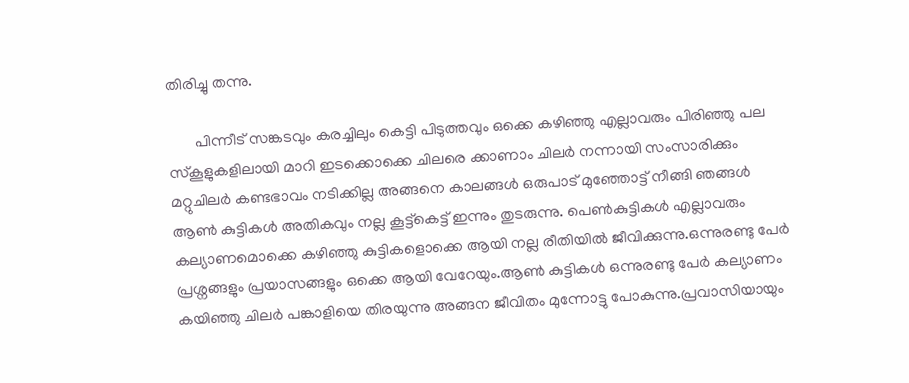തിരിച്ചു തന്നു.

       പിന്നീട് സങ്കടവും കരച്ചിലും കെട്ടി പിടുത്തവും ഒക്കെ കഴിഞ്ഞു എല്ലാവരും പിരിഞ്ഞു പല സ്കൂളുകളിലായി മാറി ഇടക്കൊക്കെ ചിലരെ ക്കാണാം ചിലർ നന്നായി സംസാരിക്കും മറ്റുചിലർ കണ്ടഭാവം നടിക്കില്ല അങ്ങനെ കാലങ്ങൾ ഒരുപാട് മുഞ്ഞോട്ട് നീങ്ങി ഞങ്ങൾ ആൺ കുട്ടികൾ അതികവും നല്ല കൂട്ട്കെട്ട് ഇന്നും തുടരുന്നു. പെൺകുട്ടികൾ എല്ലാവരും കല്യാണമൊക്കെ കഴിഞ്ഞു കുട്ടികളൊക്കെ ആയി നല്ല രീതിയിൽ ജീവിക്കുന്നു.ഒന്നുരണ്ടു പേർ പ്രശ്നങ്ങളും പ്രയാസങ്ങളും ഒക്കെ ആയി വേറേയും.ആൺ കുട്ടികൾ ഒന്നുരണ്ടു പേർ കല്യാണം കയിഞ്ഞു ചിലർ പങ്കാളിയെ തിരയുന്നു അങ്ങന ജീവിതം മുന്നോട്ടു പോകുന്നു.പ്രവാസിയായും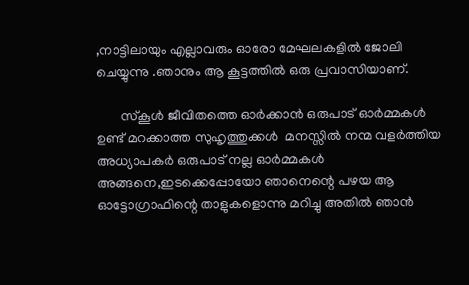,നാട്ടിലായും എല്ലാവരും ഓരോ മേഘലകളിൽ ജോലി ചെയ്യുന്നു .ഞാനും ആ കൂട്ടത്തിൽ ഒരു പ്രവാസിയാണ്.

       സ്കൂൾ ജീവിതത്തെ ഓർക്കാൻ ഒരുപാട് ഓർമ്മകൾ ഉണ്ട് മറക്കാത്ത സുഹൃത്തുക്കൾ  മനസ്സില്‍ നന്മ വളര്‍ത്തിയ അധ്യാപകർ ഒരുപാട് നല്ല ഓർമ്മകൾ അങ്ങനെ,ഇടക്കെപ്പോയോ ഞാനെന്റെ പഴയ ആ ഓട്ടോഗ്രാഫിന്റെ താളുകളൊന്നു മറിച്ചു അതിൽ ഞാൻ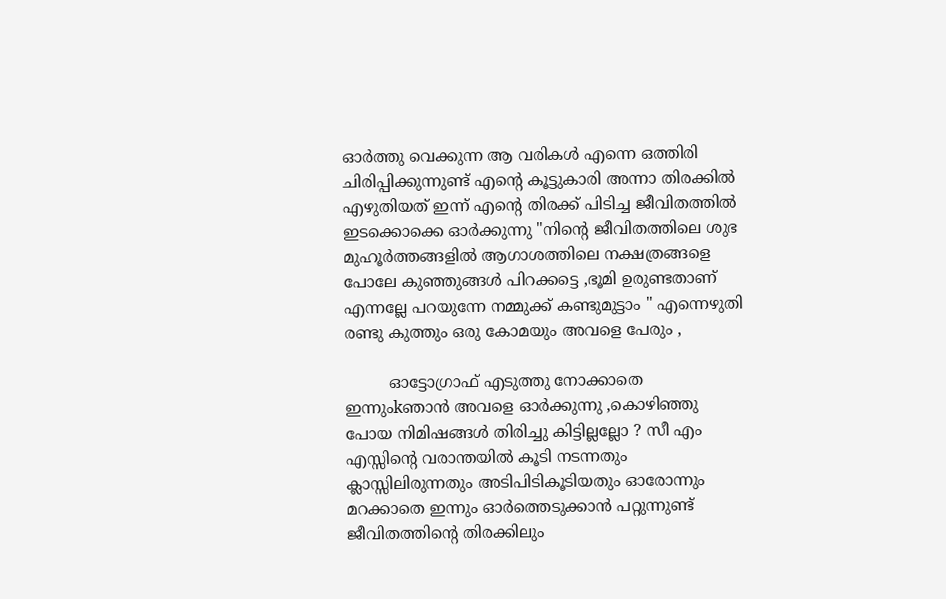ഓർത്തു വെക്കുന്ന ആ വരികൾ എന്നെ ഒത്തിരി ചിരിപ്പിക്കുന്നുണ്ട് എന്റെ കൂട്ടുകാരി അന്നാ തിരക്കിൽ എഴുതിയത് ഇന്ന് എന്റെ തിരക്ക് പിടിച്ച ജീവിതത്തിൽ ഇടക്കൊക്കെ ഓർക്കുന്നു "നിന്റെ ജീവിതത്തിലെ ശുഭ മുഹൂർത്തങ്ങളിൽ ആഗാശത്തിലെ നക്ഷത്രങ്ങളെ പോലേ കുഞ്ഞുങ്ങൾ പിറക്കട്ടെ ,ഭൂമി ഉരുണ്ടതാണ് എന്നല്ലേ പറയുന്നേ നമ്മുക്ക് കണ്ടുമുട്ടാം " എന്നെഴുതി രണ്ടു കുത്തും ഒരു കോമയും അവളെ പേരും ,

         ഓട്ടോഗ്രാഫ് എടുത്തു നോക്കാതെ ഇന്നുംkഞാൻ അവളെ ഓർക്കുന്നു ,കൊഴിഞ്ഞു പോയ നിമിഷങ്ങൾ തിരിച്ചു കിട്ടില്ലല്ലോ ? സീ എം എസ്സിന്റെ വരാന്തയിൽ കൂടി നടന്നതും ക്ലാസ്സിലിരുന്നതും അടിപിടികൂടിയതും ഓരോന്നും മറക്കാതെ ഇന്നും ഓർത്തെടുക്കാൻ പറ്റുന്നുണ്ട് ജീവിതത്തിന്റെ തിരക്കിലും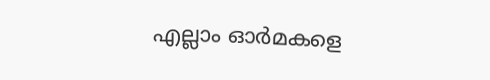എല്ലാം ഓർമകളെ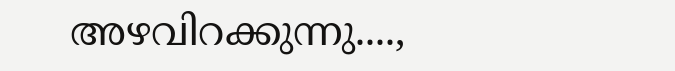അഴവിറക്കുന്നു....,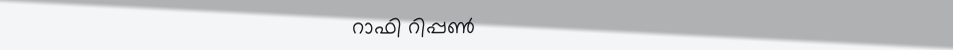റാഫി റിപ്പൺ